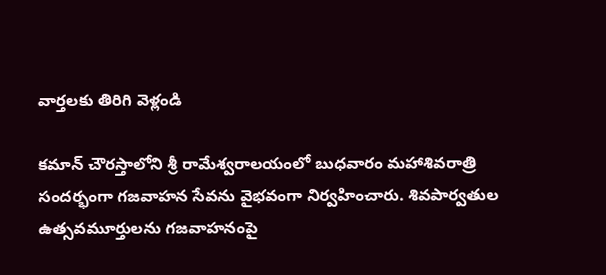వార్తలకు తిరిగి వెళ్లండి

కమాన్ చౌరస్తాలోని శ్రీ రామేశ్వరాలయంలో బుధవారం మహాశివరాత్రి సందర్భంగా గజవాహన సేవను వైభవంగా నిర్వహించారు. శివపార్వతుల ఉత్సవమూర్తులను గజవాహనంపై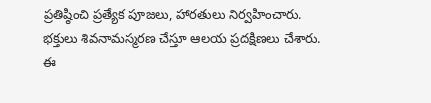ప్రతిష్ఠించి ప్రత్యేక పూజలు, హారతులు నిర్వహించారు.
భక్తులు శివనామస్మరణ చేస్తూ ఆలయ ప్రదక్షిణలు చేశారు. ఈ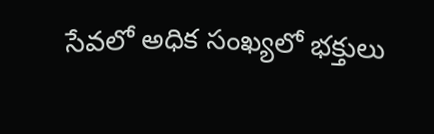సేవలో అధిక సంఖ్యలో భక్తులు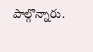పాల్గొన్నారు.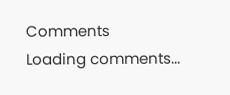Comments
Loading comments...